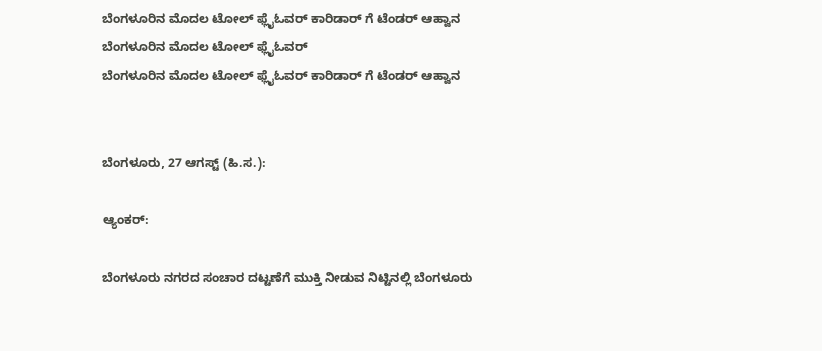ಬೆಂಗಳೂರಿನ ಮೊದಲ ಟೋಲ್ ಫ್ಲೈಓವರ್ ಕಾರಿಡಾರ್ ಗೆ ಟೆಂಡರ್ ಆಹ್ವಾನ
ಬೆಂಗಳೂರಿನ ಮೊದಲ ಟೋಲ್ ಫ್ಲೈಓವರ್
ಬೆಂಗಳೂರಿನ ಮೊದಲ ಟೋಲ್ ಫ್ಲೈಓವರ್ ಕಾರಿಡಾರ್ ಗೆ ಟೆಂಡರ್ ಆಹ್ವಾನ


ಬೆಂಗಳೂರು, 27 ಆಗಸ್ಟ್ (ಹಿ.ಸ.):

ಆ್ಯಂಕರ್:

ಬೆಂಗಳೂರು ನಗರದ ಸಂಚಾರ ದಟ್ಟಣೆಗೆ ಮುಕ್ತಿ ನೀಡುವ ನಿಟ್ಟಿನಲ್ಲಿ ಬೆಂಗಳೂರು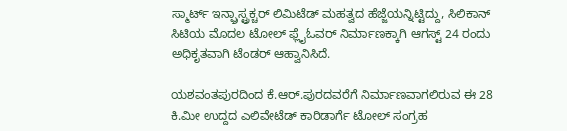ಸ್ಮಾರ್ಟ್ ಇನ್ಫ್ರಾಸ್ಟ್ರಕ್ಚರ್ ಲಿಮಿಟೆಡ್ ಮಹತ್ವದ ಹೆಜ್ಜೆಯನ್ನಿಟ್ಟಿದ್ದು, ಸಿಲಿಕಾನ್ ಸಿಟಿಯ ಮೊದಲ ಟೋಲ್ ಫ್ಲೈಓವರ್ ನಿರ್ಮಾಣಕ್ಕಾಗಿ ಆಗಸ್ಟ್ 24 ರಂದು ಅಧಿಕೃತವಾಗಿ ಟೆಂಡರ್ ಆಹ್ವಾನಿಸಿದೆ.

ಯಶವಂತಪುರದಿಂದ ಕೆ.ಆರ್.ಪುರದವರೆಗೆ ನಿರ್ಮಾಣವಾಗಲಿರುವ ಈ 28 ಕಿ.ಮೀ ಉದ್ದದ ಎಲಿವೇಟೆಡ್ ಕಾರಿಡಾರ್ಗೆ ಟೋಲ್ ಸಂಗ್ರಹ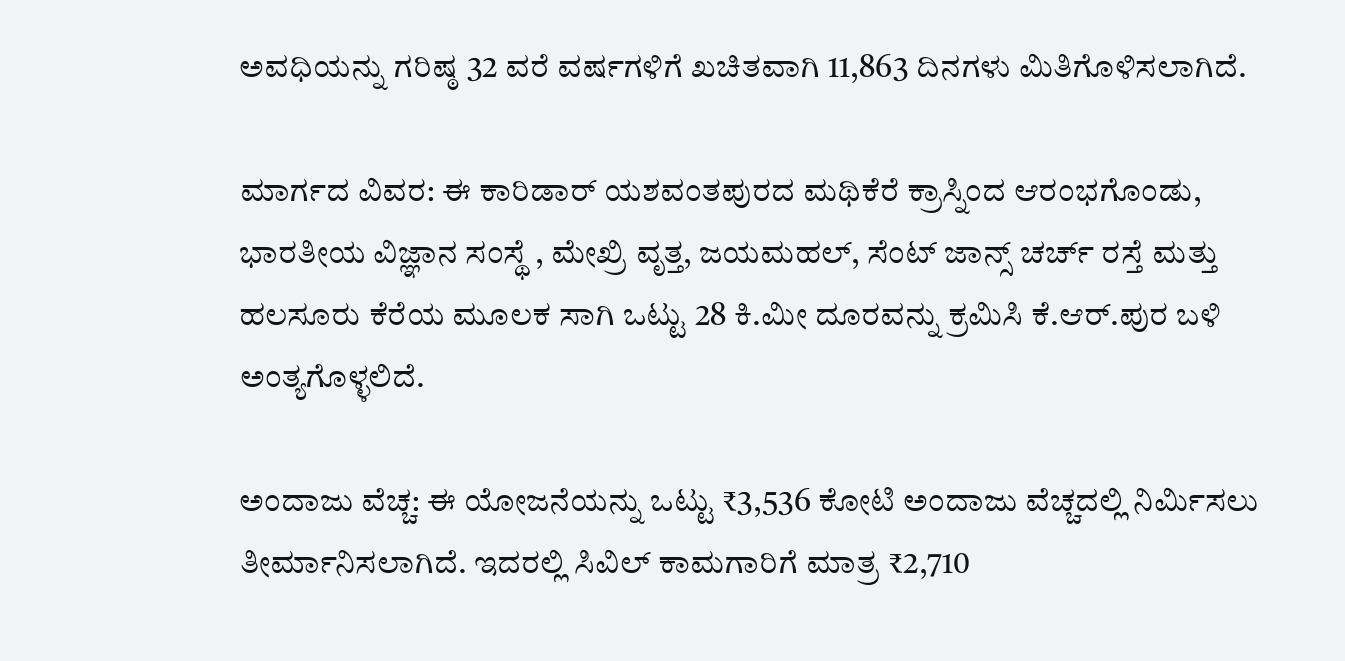ಅವಧಿಯನ್ನು ಗರಿಷ್ಠ 32 ವರೆ ವರ್ಷಗಳಿಗೆ ಖಚಿತವಾಗಿ 11,863 ದಿನಗಳು ಮಿತಿಗೊಳಿಸಲಾಗಿದೆ.

ಮಾರ್ಗದ ವಿವರ: ಈ ಕಾರಿಡಾರ್ ಯಶವಂತಪುರದ ಮಥಿಕೆರೆ ಕ್ರಾಸ್ನಿಂದ ಆರಂಭಗೊಂಡು, ಭಾರತೀಯ ವಿಜ್ಞಾನ ಸಂಸ್ಥೆ , ಮೇಖ್ರಿ ವೃತ್ತ, ಜಯಮಹಲ್, ಸೆಂಟ್ ಜಾನ್ಸ್ ಚರ್ಚ್ ರಸ್ತೆ ಮತ್ತು ಹಲಸೂರು ಕೆರೆಯ ಮೂಲಕ ಸಾಗಿ ಒಟ್ಟು 28 ಕಿ.ಮೀ ದೂರವನ್ನು ಕ್ರಮಿಸಿ ಕೆ.ಆರ್.ಪುರ ಬಳಿ ಅಂತ್ಯಗೊಳ್ಳಲಿದೆ.

ಅಂದಾಜು ವೆಚ್ಚ: ಈ ಯೋಜನೆಯನ್ನು ಒಟ್ಟು ₹3,536 ಕೋಟಿ ಅಂದಾಜು ವೆಚ್ಚದಲ್ಲಿ ನಿರ್ಮಿಸಲು ತೀರ್ಮಾನಿಸಲಾಗಿದೆ. ಇದರಲ್ಲಿ ಸಿವಿಲ್ ಕಾಮಗಾರಿಗೆ ಮಾತ್ರ ₹2,710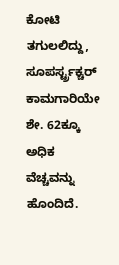ಕೋಟಿ ತಗುಲಲಿದ್ದು, ಸೂಪರ್ಸ್ಟ್ರಕ್ಚರ್ ಕಾಮಗಾರಿಯೇ ಶೇ. 62ಕ್ಕೂ ಅಧಿಕ ವೆಚ್ಚವನ್ನು ಹೊಂದಿದೆ.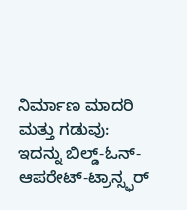ನಿರ್ಮಾಣ ಮಾದರಿ ಮತ್ತು ಗಡುವು: ಇದನ್ನು ಬಿಲ್ಡ್-ಓನ್-ಆಪರೇಟ್-ಟ್ರಾನ್ಸ್ಫರ್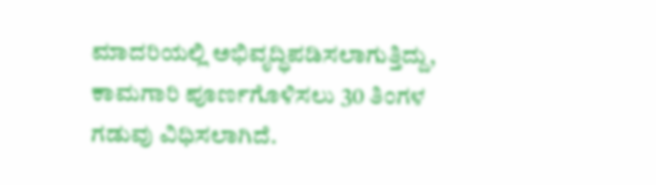ಮಾದರಿಯಲ್ಲಿ ಅಭಿವೃದ್ಧಿಪಡಿಸಲಾಗುತ್ತಿದ್ದು, ಕಾಮಗಾರಿ ಪೂರ್ಣಗೊಳಿಸಲು 30 ತಿಂಗಳ ಗಡುವು ವಿಧಿಸಲಾಗಿದೆ.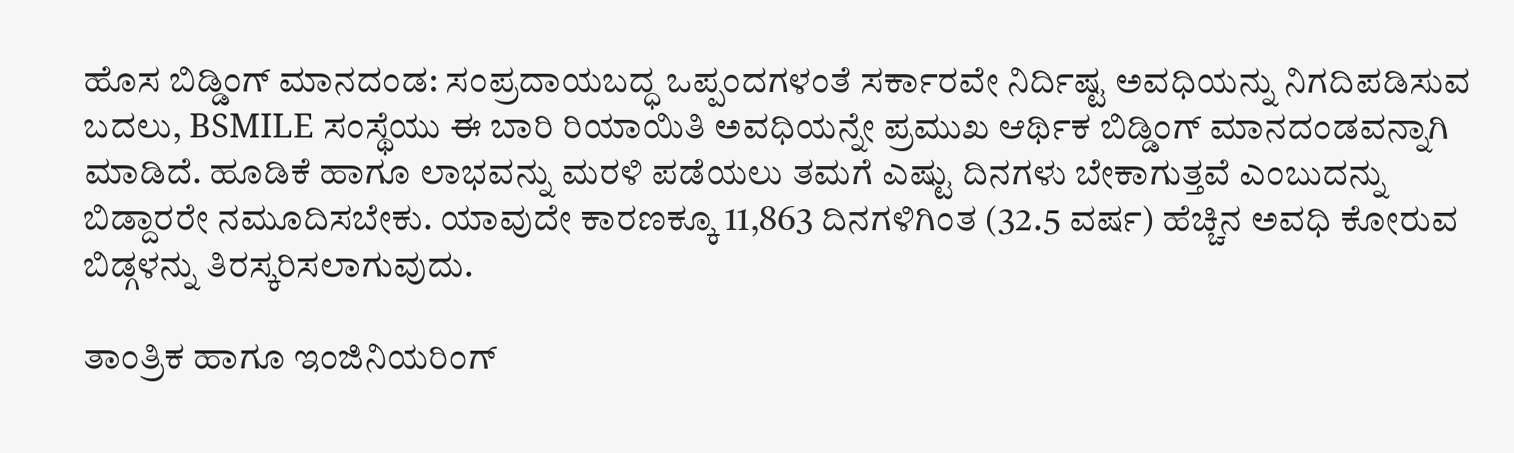ಹೊಸ ಬಿಡ್ಡಿಂಗ್ ಮಾನದಂಡ: ಸಂಪ್ರದಾಯಬದ್ಧ ಒಪ್ಪಂದಗಳಂತೆ ಸರ್ಕಾರವೇ ನಿರ್ದಿಷ್ಟ ಅವಧಿಯನ್ನು ನಿಗದಿಪಡಿಸುವ ಬದಲು, BSMILE ಸಂಸ್ಥೆಯು ಈ ಬಾರಿ ರಿಯಾಯಿತಿ ಅವಧಿಯನ್ನೇ ಪ್ರಮುಖ ಆರ್ಥಿಕ ಬಿಡ್ಡಿಂಗ್ ಮಾನದಂಡವನ್ನಾಗಿ ಮಾಡಿದೆ. ಹೂಡಿಕೆ ಹಾಗೂ ಲಾಭವನ್ನು ಮರಳಿ ಪಡೆಯಲು ತಮಗೆ ಎಷ್ಟು ದಿನಗಳು ಬೇಕಾಗುತ್ತವೆ ಎಂಬುದನ್ನು ಬಿಡ್ದಾರರೇ ನಮೂದಿಸಬೇಕು. ಯಾವುದೇ ಕಾರಣಕ್ಕೂ 11,863 ದಿನಗಳಿಗಿಂತ (32.5 ವರ್ಷ) ಹೆಚ್ಚಿನ ಅವಧಿ ಕೋರುವ ಬಿಡ್ಗಳನ್ನು ತಿರಸ್ಕರಿಸಲಾಗುವುದು.

ತಾಂತ್ರಿಕ ಹಾಗೂ ಇಂಜಿನಿಯರಿಂಗ್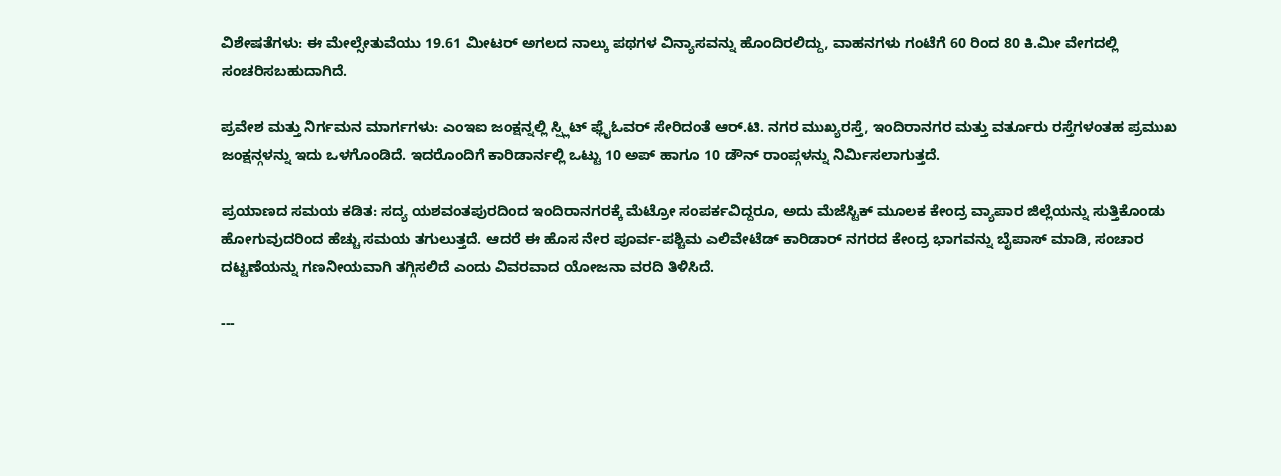ವಿಶೇಷತೆಗಳು: ಈ ಮೇಲ್ಸೇತುವೆಯು 19.61 ಮೀಟರ್ ಅಗಲದ ನಾಲ್ಕು ಪಥಗಳ ವಿನ್ಯಾಸವನ್ನು ಹೊಂದಿರಲಿದ್ದು, ವಾಹನಗಳು ಗಂಟೆಗೆ 60 ರಿಂದ 80 ಕಿ.ಮೀ ವೇಗದಲ್ಲಿ ಸಂಚರಿಸಬಹುದಾಗಿದೆ.

ಪ್ರವೇಶ ಮತ್ತು ನಿರ್ಗಮನ ಮಾರ್ಗಗಳು: ಎಂಇಐ ಜಂಕ್ಷನ್ನಲ್ಲಿ ಸ್ಪ್ಲಿಟ್ ಫ್ಲೈಓವರ್ ಸೇರಿದಂತೆ ಆರ್.ಟಿ. ನಗರ ಮುಖ್ಯರಸ್ತೆ, ಇಂದಿರಾನಗರ ಮತ್ತು ವರ್ತೂರು ರಸ್ತೆಗಳಂತಹ ಪ್ರಮುಖ ಜಂಕ್ಷನ್ಗಳನ್ನು ಇದು ಒಳಗೊಂಡಿದೆ. ಇದರೊಂದಿಗೆ ಕಾರಿಡಾರ್ನಲ್ಲಿ ಒಟ್ಟು 10 ಅಪ್ ಹಾಗೂ 10 ಡೌನ್ ರಾಂಪ್ಗಳನ್ನು ನಿರ್ಮಿಸಲಾಗುತ್ತದೆ.

ಪ್ರಯಾಣದ ಸಮಯ ಕಡಿತ: ಸದ್ಯ ಯಶವಂತಪುರದಿಂದ ಇಂದಿರಾನಗರಕ್ಕೆ ಮೆಟ್ರೋ ಸಂಪರ್ಕವಿದ್ದರೂ, ಅದು ಮೆಜೆಸ್ಟಿಕ್ ಮೂಲಕ ಕೇಂದ್ರ ವ್ಯಾಪಾರ ಜಿಲ್ಲೆಯನ್ನು ಸುತ್ತಿಕೊಂಡು ಹೋಗುವುದರಿಂದ ಹೆಚ್ಚು ಸಮಯ ತಗುಲುತ್ತದೆ. ಆದರೆ ಈ ಹೊಸ ನೇರ ಪೂರ್ವ-ಪಶ್ಚಿಮ ಎಲಿವೇಟೆಡ್ ಕಾರಿಡಾರ್ ನಗರದ ಕೇಂದ್ರ ಭಾಗವನ್ನು ಬೈಪಾಸ್ ಮಾಡಿ, ಸಂಚಾರ ದಟ್ಟಣೆಯನ್ನು ಗಣನೀಯವಾಗಿ ತಗ್ಗಿಸಲಿದೆ ಎಂದು ವಿವರವಾದ ಯೋಜನಾ ವರದಿ ತಿಳಿಸಿದೆ.

---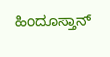ಹಿಂದೂಸ್ತಾನ್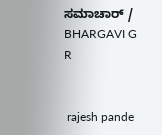ಸಮಾಚಾರ್ / BHARGAVI G R


 rajesh pande